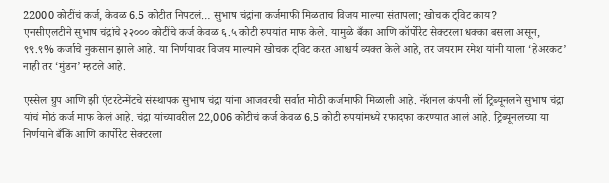22000 कोटींचं कर्ज, केवळ 6.5 कोटीत निपटलं… सुभाष चंद्रांना कर्जमाफी मिळताच विजय माल्या संतापला; खोचक ट्विट काय?
एनसीएलटीने सुभाष चंद्रांचे २२००० कोटींचे कर्ज केवळ ६.५ कोटी रुपयांत माफ केले. यामुळे बँका आणि कॉर्पोरेट सेक्टरला धक्का बसला असून, ९९.९% कर्जाचे नुकसान झाले आहे. या निर्णयावर विजय माल्याने खोचक ट्विट करत आश्चर्य व्यक्त केले आहे, तर जयराम रमेश यांनी याला ‘हेअरकट’ नाही तर ‘मुंडन’ म्हटले आहे.

एस्सेल ग्रुप आणि झी एंटरटेन्मेंटचे संस्थापक सुभाष चंद्रा यांना आजवरची सर्वात मोठी कर्जमाफी मिळाली आहे. नॅशनल कंपनी लॉ ट्रिब्यूनलने सुभाष चंद्रा यांचं मोठं कर्ज माफ केलं आहे. चंद्रा यांच्यावरील 22,006 कोटीचं कर्ज केवळ 6.5 कोटी रुपयांमध्ये रफादफा करण्यात आलं आहे. ट्रिब्यूनलच्या या निर्णयाने बँकिं आणि कार्पोरेट सेक्टरला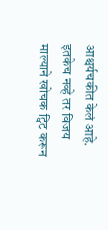आश्चर्यचकीत केलं आहे. इतकेच नव्हे तर विजय माल्याने खोचक ट्विट करून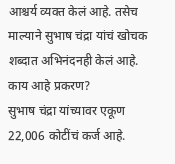आश्चर्य व्यक्त केलं आहे. तसेच माल्याने सुभाष चंद्रा यांचं खोचक शब्दात अभिनंदनही केलं आहे.
काय आहे प्रकरण?
सुभाष चंद्रा यांच्यावर एकूण 22,006 कोटींचं कर्ज आहे.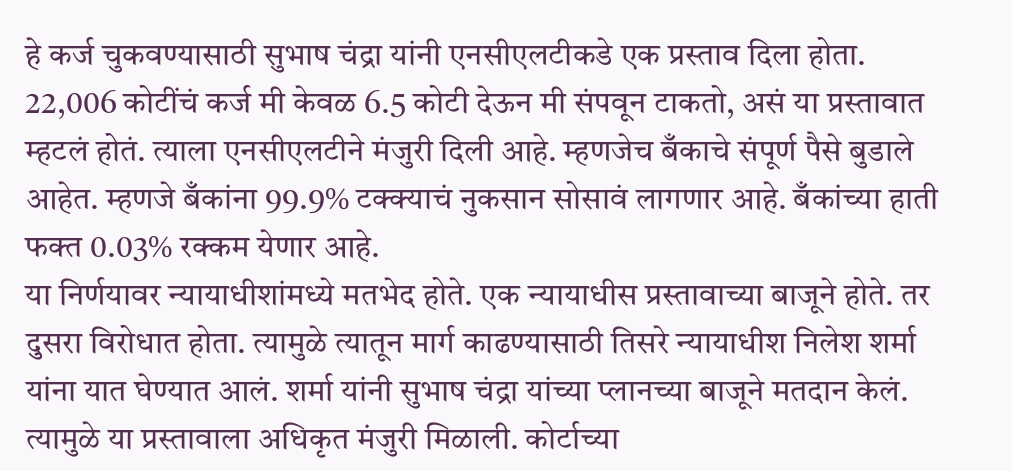हे कर्ज चुकवण्यासाठी सुभाष चंद्रा यांनी एनसीएलटीकडे एक प्रस्ताव दिला होता. 22,006 कोटींचं कर्ज मी केवळ 6.5 कोटी देऊन मी संपवून टाकतो, असं या प्रस्तावात म्हटलं होतं. त्याला एनसीएलटीने मंजुरी दिली आहे. म्हणजेच बँकाचे संपूर्ण पैसे बुडाले आहेत. म्हणजे बँकांना 99.9% टक्क्याचं नुकसान सोसावं लागणार आहे. बँकांच्या हाती फक्त 0.03% रक्कम येणार आहे.
या निर्णयावर न्यायाधीशांमध्ये मतभेद होते. एक न्यायाधीस प्रस्तावाच्या बाजूने होते. तर दुसरा विरोधात होता. त्यामुळे त्यातून मार्ग काढण्यासाठी तिसरे न्यायाधीश निलेश शर्मा यांना यात घेण्यात आलं. शर्मा यांनी सुभाष चंद्रा यांच्या प्लानच्या बाजूने मतदान केलं. त्यामुळे या प्रस्तावाला अधिकृत मंजुरी मिळाली. कोर्टाच्या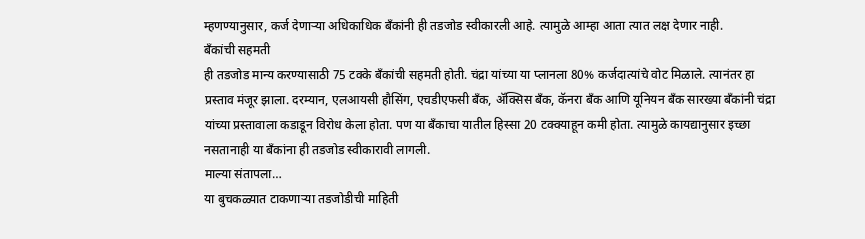म्हणण्यानुसार, कर्ज देणाऱ्या अधिकाधिक बँकांनी ही तडजोड स्वीकारली आहे. त्यामुळे आम्हा आता त्यात लक्ष देणार नाही.
बँकांची सहमती
ही तडजोड मान्य करण्यासाठी 75 टक्के बँकांची सहमती होती. चंद्रा यांच्या या प्लानला 80% कर्जदात्यांचे वोट मिळाले. त्यानंतर हा प्रस्ताव मंजूर झाला. दरम्यान, एलआयसी हौसिंग, एचडीएफसी बँक, ॲक्सिस बँक, कॅनरा बँक आणि यूनियन बँक सारख्या बँकांनी चंद्रा यांच्या प्रस्तावाला कडाडून विरोध केला होता. पण या बँकाचा यातील हिस्सा 20 टक्क्याहून कमी होता. त्यामुळे कायद्यानुसार इच्छा नसतानाही या बँकांना ही तडजोड स्वीकारावी लागली.
माल्या संतापला…
या बुचकळ्यात टाकणाऱ्या तडजोडीची माहिती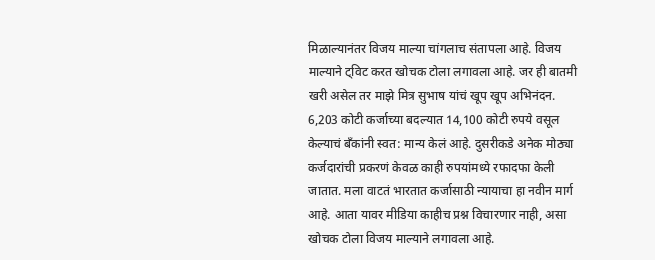मिळाल्यानंतर विजय माल्या चांगलाच संतापला आहे. विजय माल्याने ट्विट करत खोचक टोला लगावला आहे. जर ही बातमी खरी असेल तर माझे मित्र सुभाष यांचं खूप खूप अभिनंदन. 6,203 कोटी कर्जाच्या बदल्यात 14,100 कोटी रुपये वसूल केल्याचं बँकांनी स्वत: मान्य केलं आहे. दुसरीकडे अनेक मोठ्या कर्जदारांची प्रकरणं केवळ काही रुपयांमध्ये रफादफा केली जातात. मला वाटतं भारतात कर्जासाठी न्यायाचा हा नवीन मार्ग आहे. आता यावर मीडिया काहीच प्रश्न विचारणार नाही, असा खोचक टोला विजय माल्याने लगावला आहे.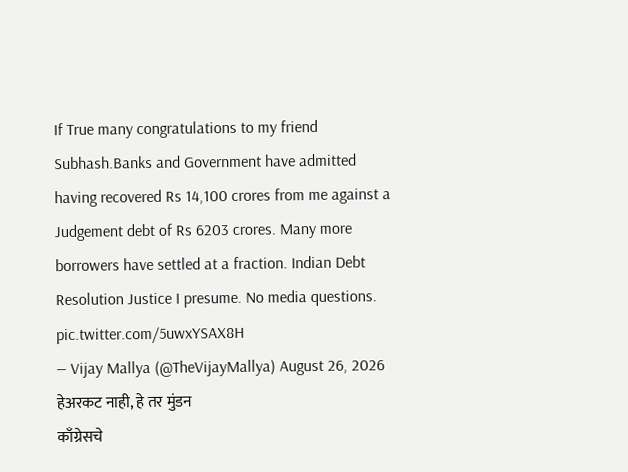If True many congratulations to my friend Subhash.Banks and Government have admitted having recovered Rs 14,100 crores from me against a Judgement debt of Rs 6203 crores. Many more borrowers have settled at a fraction. Indian Debt Resolution Justice I presume. No media questions. pic.twitter.com/5uwxYSAX8H
— Vijay Mallya (@TheVijayMallya) August 26, 2026
हेअरकट नाही, हे तर मुंडन
काँग्रेसचे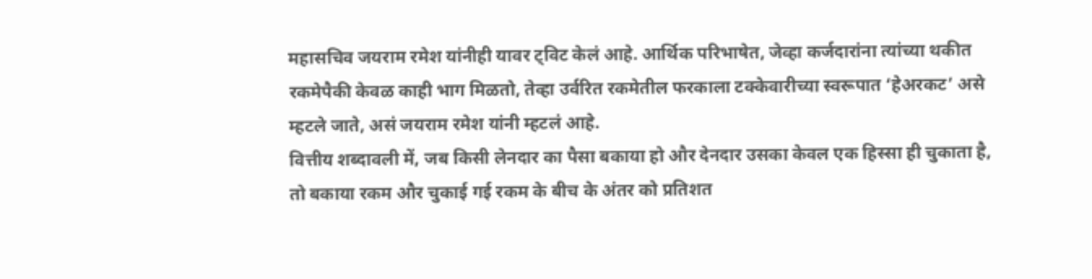महासचिव जयराम रमेश यांनीही यावर ट्विट केलं आहे. आर्थिक परिभाषेत, जेव्हा कर्जदारांना त्यांच्या थकीत रकमेपैकी केवळ काही भाग मिळतो, तेव्हा उर्वरित रकमेतील फरकाला टक्केवारीच्या स्वरूपात ‘हेअरकट’ असे म्हटले जाते, असं जयराम रमेश यांनी म्हटलं आहे.
वित्तीय शब्दावली में, जब किसी लेनदार का पैसा बकाया हो और देनदार उसका केवल एक हिस्सा ही चुकाता है, तो बकाया रकम और चुकाई गई रकम के बीच के अंतर को प्रतिशत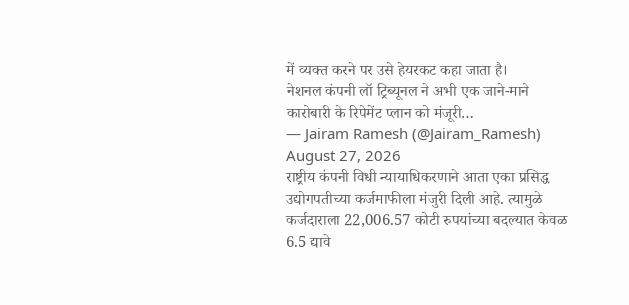में व्यक्त करने पर उसे हेयरकट कहा जाता है।
नेशनल कंपनी लॉ ट्रिब्यूनल ने अभी एक जाने-माने कारोबारी के रिपेमेंट प्लान को मंजूरी…
— Jairam Ramesh (@Jairam_Ramesh) August 27, 2026
राष्ट्रीय कंपनी विधी न्यायाधिकरणाने आता एका प्रसिद्ध उद्योगपतीच्या कर्जमाफीला मंजुरी दिली आहे. त्यामुळे कर्जदाराला 22,006.57 कोटी रुपयांच्या बदल्यात केवळ 6.5 द्यावे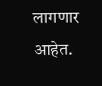लागणार आहेत.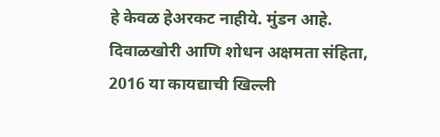हे केवळ हेअरकट नाहीये. मुंडन आहे. दिवाळखोरी आणि शोधन अक्षमता संहिता, 2016 या कायद्याची खिल्ली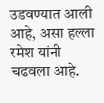उडवण्यात आली आहे, असा हल्ला रमेश यांनी चढवला आहे.